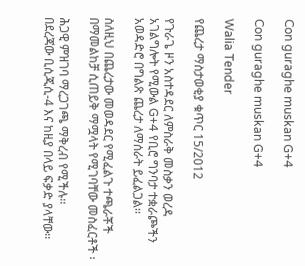Con guraghe muskan G+4

Con guraghe muskan G+4

Walia Tender

የጨረታ ማስታወቂያ ቁጥር 15/2012

የጉራጌ ዞን አስተዳደር ለምስራቅ መስቃን ወረዳ አገልግሎት የሚውል G+4 የቢሮ ግንባታ ተቋራጮችን አወዳድሮ በግልጽ ጨረታ ለማሰራት ይፈልጋል፡፡

ስለዚህ በጨረታው መወዳደር የሚፈልጉ ተጫራቾች በማመልከቻ ሲጠይቅ ማሟላት የሚገባቸው መስፈርቶች ፡

ሕጋዊ ምዝገባ ማረጋገጫ ማቅረብ የሚችሉ፡፡
በደረጃው ቢሲጂሲ-4 እና ከዚያ በላይ ፍቃድ ያላቸው፡፡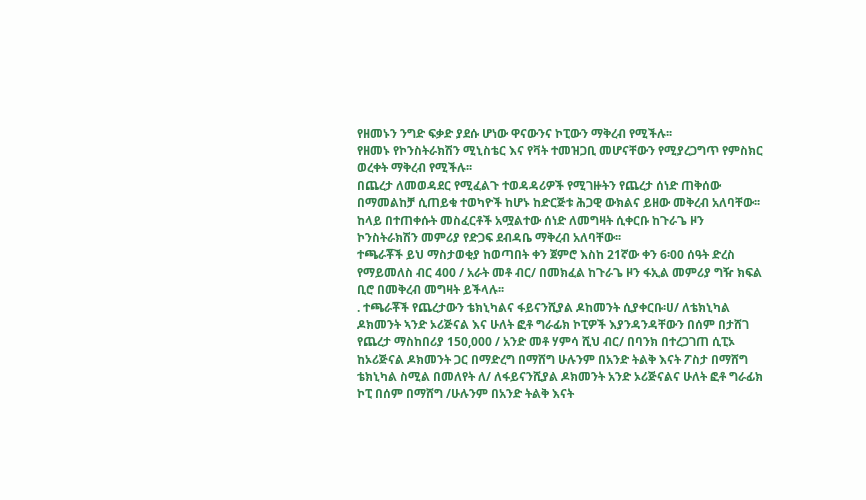የዘመኑን ንግድ ፍቃድ ያደሱ ሆነው ዋናውንና ኮፒውን ማቅረብ የሚችሉ፡፡
የዘመኑ የኮንስትራክሽን ሚኒስቴር እና የቫት ተመዝጋቢ መሆናቸውን የሚያረጋግጥ የምስክር ወረቀት ማቅረብ የሚችሉ፡፡
በጨረታ ለመወዳደር የሚፈልጉ ተወዳዳሪዎች የሚገዙትን የጨረታ ሰነድ ጠቅሰው በማመልከቻ ሲጠይቁ ተወካዮች ከሆኑ ከድርጅቱ ሕጋዊ ውክልና ይዘው መቅረብ አለባቸው፡፡
ከላይ በተጠቀሱት መስፈርቶች አሟልተው ሰነድ ለመግዛት ሲቀርቡ ከጉራጌ ዞን ኮንስትራክሽን መምሪያ የድጋፍ ደብዳቤ ማቅረብ አለባቸው፡፡
ተጫራቾች ይህ ማስታወቂያ ከወጣበት ቀን ጀምሮ እስከ 21ኛው ቀን 6፡00 ሰዓት ድረስ የማይመለስ ብር 400 / አራት መቶ ብር/ በመክፈል ከጉራጌ ዞን ፋኢል መምሪያ ግዥ ክፍል ቢሮ በመቅረብ መግዛት ይችላሉ፡፡
. ተጫራቾች የጨረታውን ቴክኒካልና ፋይናንሺያል ዶከመንት ሲያቀርቡ፡ሀ/ ለቴክኒካል ዶክመንት ኣንድ ኦሪጅናል እና ሁለት ፎቶ ግራፊክ ኮፒዎች እያንዳንዳቸውን በሰም በታሸገ የጨረታ ማስከበሪያ 150,000 / አንድ መቶ ሃምሳ ሺህ ብር/ በባንክ በተረጋገጠ ሲፒኦ ከኦሪጅናል ዶክመንት ጋር በማድረግ በማሸግ ሁሉንም በአንድ ትልቅ እናት ፖስታ በማሸግ ቴክኒካል ስሚል በመለየት ለ/ ለፋይናንሺያል ዶክመንት አንድ ኦሪጅናልና ሁለት ፎቶ ግራፊክ ኮፒ በሰም በማሸግ /ሁሉንም በአንድ ትልቅ እናት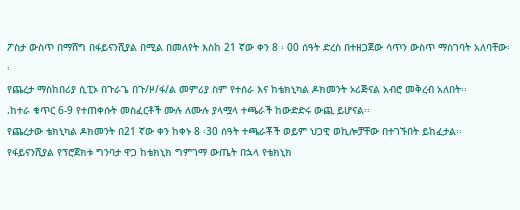ፖስታ ውስጥ በማሸግ በፋይናንሺያል በሚል በመለየት እስከ 21 ኛው ቀን 8 ፡ 00 ሰዓት ድረስ በተዘጋጀው ሳጥን ውስጥ ማስገባት አለባቸው፡፡
የጨረታ ማስከበሪያ ሲፒኦ በጉራጌ በጉ/ዞ/ፋ/ል መምሪያ ስም የተሰራ እና ከቴክኒካል ዶክመንት ኦሪጅናል አብሮ መቅረብ አለበት፡፡
.ከተራ ቁጥር 6-9 የተጠቀሱት መስፈርቶች ሙሉ ለሙሉ ያላሟላ ተጫራች ከውድድሩ ውጪ ይሆናል፡፡
የጨረታው ቴክኒካል ዶክመንት በ21 ኛው ቀን ከቀኑ 8 ፡30 ሰዓት ተጫራቾች ወይም ህጋዊ ወኪሎቻቸው በተገኙበት ይከፈታል፡፡
የፋይናንሺያል የፕሮጀክቱ ግንባታ ዋጋ ከቴክኒክ ግምገማ ውጤት በኋላ የቴክኒክ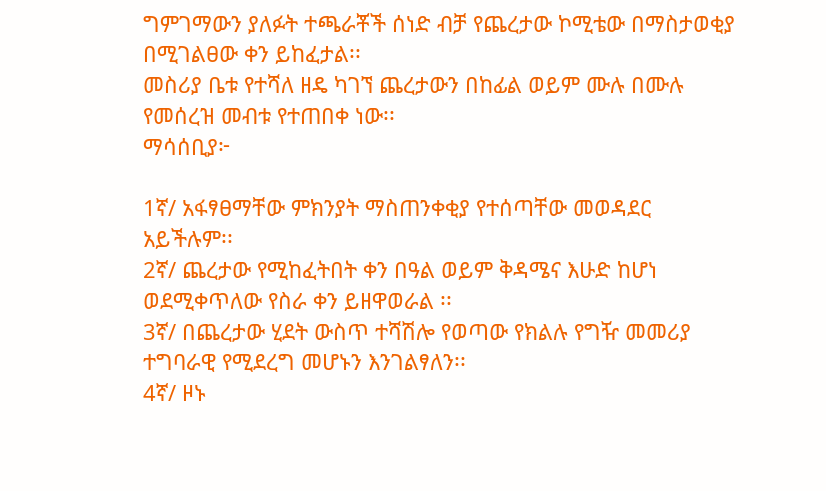ግምገማውን ያለፉት ተጫራቾች ሰነድ ብቻ የጨረታው ኮሚቴው በማስታወቂያ በሚገልፀው ቀን ይከፈታል፡፡
መስሪያ ቤቱ የተሻለ ዘዴ ካገኘ ጨረታውን በከፊል ወይም ሙሉ በሙሉ የመሰረዝ መብቱ የተጠበቀ ነው፡፡
ማሳሰቢያ፦

1ኛ/ አፋፃፀማቸው ምክንያት ማስጠንቀቂያ የተሰጣቸው መወዳደር አይችሉም፡፡
2ኛ/ ጨረታው የሚከፈትበት ቀን በዓል ወይም ቅዳሜና እሁድ ከሆነ ወደሚቀጥለው የስራ ቀን ይዘዋወራል ፡፡
3ኛ/ በጨረታው ሂደት ውስጥ ተሻሽሎ የወጣው የክልሉ የግዥ መመሪያ ተግባራዊ የሚደረግ መሆኑን እንገልፃለን፡፡
4ኛ/ ዞኑ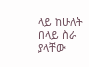ላይ ከሁለት በላይ ስራ ያላቸው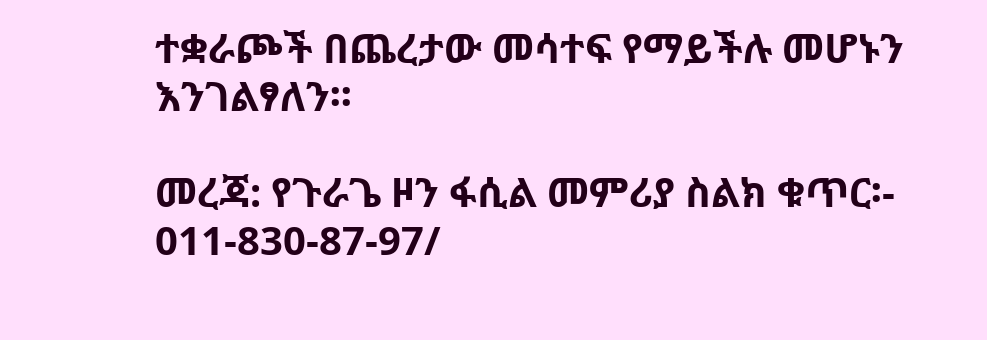ተቋራጮች በጨረታው መሳተፍ የማይችሉ መሆኑን እንገልፃለን፡፡

መረጃ: የጉራጌ ዞን ፋሲል መምሪያ ስልክ ቁጥር፡- 011-830-87-97/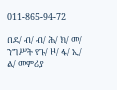011-865-94-72

በደ/ ብ/ ብ/ ሕ/ ክ/ መ/ ንግሥት የጉ/ ዞ/ ፋ/ ኢ/ ል/ መምሪያ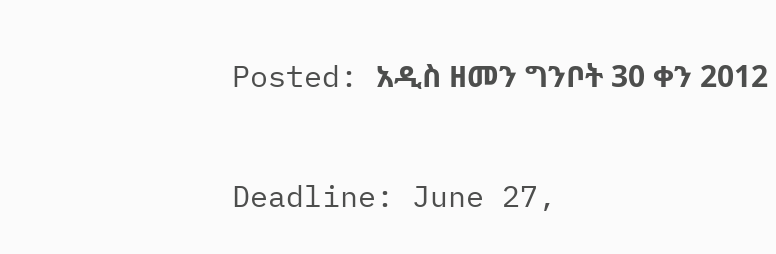Posted: አዲስ ዘመን ግንቦት 30 ቀን 2012

Deadline: June 27,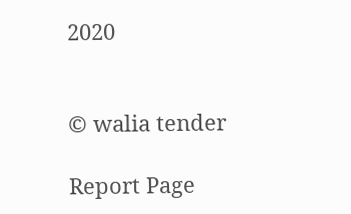2020


© walia tender

Report Page